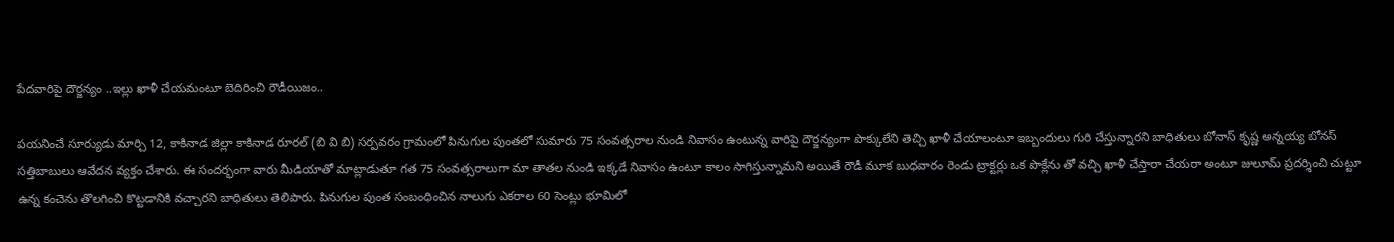పేదవారిపై దౌర్జన్యం ..ఇల్లు ఖాళీ చేయమంటూ బెదిరించి రౌడీయిజం..

పయనించే సూర్యుడు మార్చి 12, కాకినాడ జిల్లా కాకినాడ రూరల్ (బి వి బి) సర్పవరం గ్రామంలో పినుగుల పుంతలో సుమారు 75 సంవత్సరాల నుండి నివాసం ఉంటున్న వారిపై దౌర్జన్యంగా పొక్కులేని తెచ్చి ఖాళీ చేయాలంటూ ఇబ్బందులు గురి చేస్తున్నారని బాధితులు బోనాస్ కృష్ణ అన్నయ్య బోనస్ సత్తిబాబులు ఆవేదన వ్యక్తం చేశారు. ఈ సందర్భంగా వారు మీడియాతో మాట్లాడుతూ గత 75 సంవత్సరాలుగా మా తాతల నుండి ఇక్కడే నివాసం ఉంటూ కాలం సాగిస్తున్నామని అయితే రౌడీ మూక బుధవారం రెండు ట్రాక్టర్లు ఒక పొక్లేను తో వచ్చి ఖాళీ చేస్తారా చేయరా అంటూ జులూమ్ ప్రదర్శించి చుట్టూ ఉన్న కంచెను తొలగించి కొట్టడానికి వచ్చారని బాధితులు తెలిపారు. పినుగుల పుంత సంబంధించిన నాలుగు ఎకరాల 60 సెంట్లు భూమిలో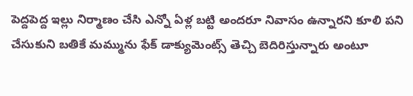పెద్దపెద్ద ఇల్లు నిర్మాణం చేసి ఎన్నో ఏళ్ల బట్టి అందరూ నివాసం ఉన్నారని కూలి పని చేసుకుని బతికే మమ్మును ఫేక్ డాక్యుమెంట్స్ తెచ్చి బెదిరిస్తున్నారు అంటూ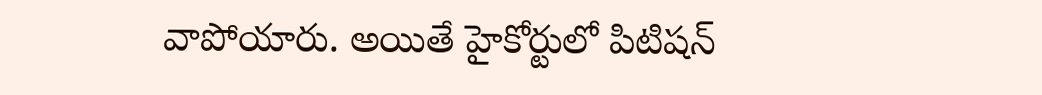వాపోయారు. అయితే హైకోర్టులో పిటిషన్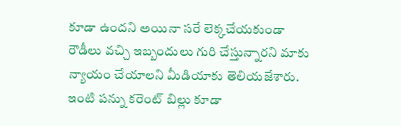కూడా ఉందని అయినా సరే లెక్కచేయకుండా రౌడీలు వచ్చి ఇబ్బందులు గురి చేస్తున్నారని మాకు న్యాయం చేయాలని మీడియాకు తెలియజేశారు. ఇంటి పన్ను కరెంట్ బిల్లు కూడా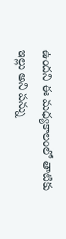ఉందని ఈ మధ్యకాలంలో తాటికు ఇల్లు అని పన్ను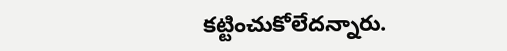కట్టించుకోలేదన్నారు.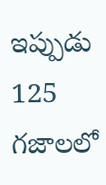ఇప్పుడు 125 గజాలలో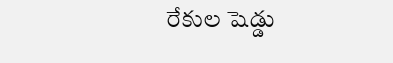రేకుల షెడ్డు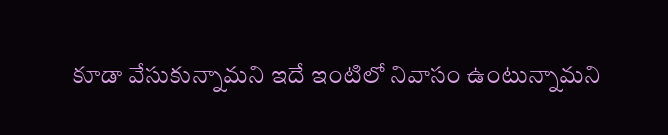కూడా వేసుకున్నామని ఇదే ఇంటిలో నివాసం ఉంటున్నామని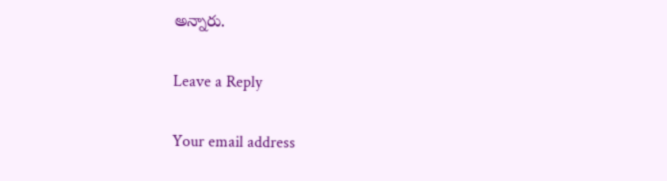అన్నారు.

Leave a Reply

Your email address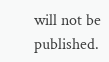will not be published.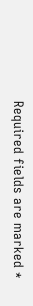Required fields are marked *